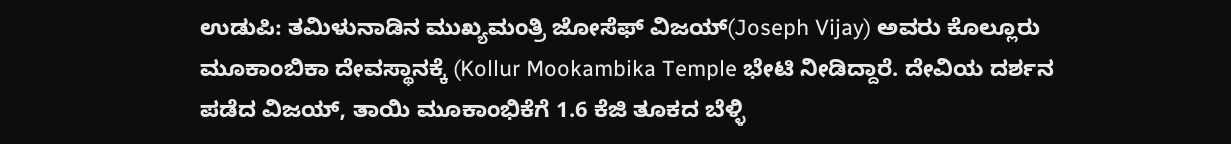ಉಡುಪಿ: ತಮಿಳುನಾಡಿನ ಮುಖ್ಯಮಂತ್ರಿ ಜೋಸೆಫ್ ವಿಜಯ್(Joseph Vijay) ಅವರು ಕೊಲ್ಲೂರು ಮೂಕಾಂಬಿಕಾ ದೇವಸ್ಥಾನಕ್ಕೆ (Kollur Mookambika Temple ಭೇಟಿ ನೀಡಿದ್ದಾರೆ. ದೇವಿಯ ದರ್ಶನ ಪಡೆದ ವಿಜಯ್, ತಾಯಿ ಮೂಕಾಂಭಿಕೆಗೆ 1.6 ಕೆಜಿ ತೂಕದ ಬೆಳ್ಳಿ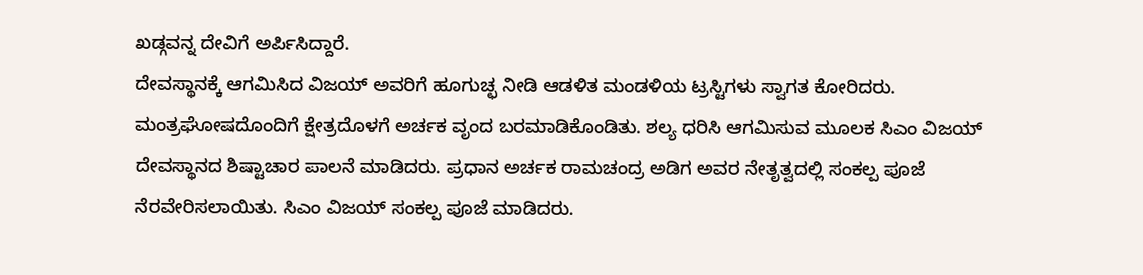ಖಡ್ಗವನ್ನ ದೇವಿಗೆ ಅರ್ಪಿಸಿದ್ದಾರೆ.
ದೇವಸ್ಥಾನಕ್ಕೆ ಆಗಮಿಸಿದ ವಿಜಯ್ ಅವರಿಗೆ ಹೂಗುಚ್ಛ ನೀಡಿ ಆಡಳಿತ ಮಂಡಳಿಯ ಟ್ರಸ್ಟಿಗಳು ಸ್ವಾಗತ ಕೋರಿದರು. ಮಂತ್ರಘೋಷದೊಂದಿಗೆ ಕ್ಷೇತ್ರದೊಳಗೆ ಅರ್ಚಕ ವೃಂದ ಬರಮಾಡಿಕೊಂಡಿತು. ಶಲ್ಯ ಧರಿಸಿ ಆಗಮಿಸುವ ಮೂಲಕ ಸಿಎಂ ವಿಜಯ್ ದೇವಸ್ಥಾನದ ಶಿಷ್ಟಾಚಾರ ಪಾಲನೆ ಮಾಡಿದರು. ಪ್ರಧಾನ ಅರ್ಚಕ ರಾಮಚಂದ್ರ ಅಡಿಗ ಅವರ ನೇತೃತ್ವದಲ್ಲಿ ಸಂಕಲ್ಪ ಪೂಜೆ ನೆರವೇರಿಸಲಾಯಿತು. ಸಿಎಂ ವಿಜಯ್ ಸಂಕಲ್ಪ ಪೂಜೆ ಮಾಡಿದರು.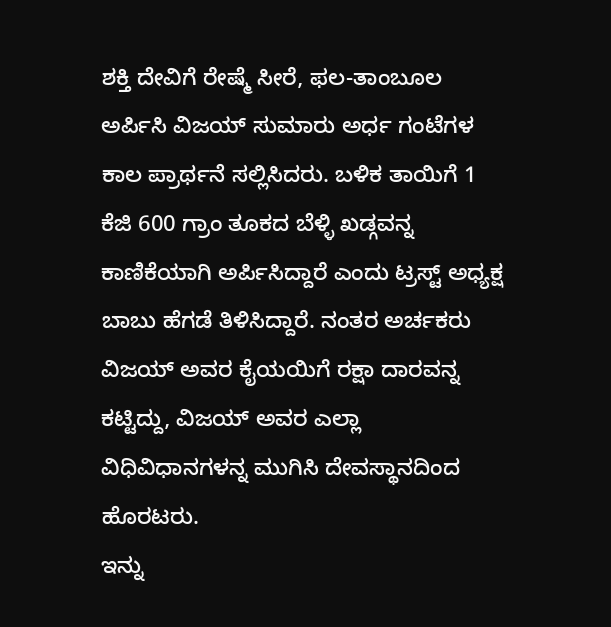ಶಕ್ತಿ ದೇವಿಗೆ ರೇಷ್ಮೆ ಸೀರೆ, ಫಲ-ತಾಂಬೂಲ ಅರ್ಪಿಸಿ ವಿಜಯ್ ಸುಮಾರು ಅರ್ಧ ಗಂಟೆಗಳ ಕಾಲ ಪ್ರಾರ್ಥನೆ ಸಲ್ಲಿಸಿದರು. ಬಳಿಕ ತಾಯಿಗೆ 1 ಕೆಜಿ 600 ಗ್ರಾಂ ತೂಕದ ಬೆಳ್ಳಿ ಖಡ್ಗವನ್ನ ಕಾಣಿಕೆಯಾಗಿ ಅರ್ಪಿಸಿದ್ದಾರೆ ಎಂದು ಟ್ರಸ್ಟ್ ಅಧ್ಯಕ್ಷ ಬಾಬು ಹೆಗಡೆ ತಿಳಿಸಿದ್ದಾರೆ. ನಂತರ ಅರ್ಚಕರು ವಿಜಯ್ ಅವರ ಕೈಯಯಿಗೆ ರಕ್ಷಾ ದಾರವನ್ನ ಕಟ್ಟಿದ್ದು, ವಿಜಯ್ ಅವರ ಎಲ್ಲಾ ವಿಧಿವಿಧಾನಗಳನ್ನ ಮುಗಿಸಿ ದೇವಸ್ಥಾನದಿಂದ ಹೊರಟರು.
ಇನ್ನು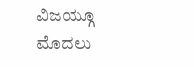ವಿಜಯ್ಗೂ ಮೊದಲು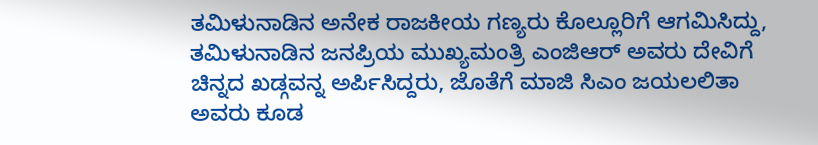ತಮಿಳುನಾಡಿನ ಅನೇಕ ರಾಜಕೀಯ ಗಣ್ಯರು ಕೊಲ್ಲೂರಿಗೆ ಆಗಮಿಸಿದ್ದು, ತಮಿಳುನಾಡಿನ ಜನಪ್ರಿಯ ಮುಖ್ಯಮಂತ್ರಿ ಎಂಜಿಆರ್ ಅವರು ದೇವಿಗೆ ಚಿನ್ನದ ಖಡ್ಗವನ್ನ ಅರ್ಪಿಸಿದ್ದರು, ಜೊತೆಗೆ ಮಾಜಿ ಸಿಎಂ ಜಯಲಲಿತಾ ಅವರು ಕೂಡ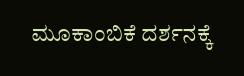ಮೂಕಾಂಬಿಕೆ ದರ್ಶನಕ್ಕೆ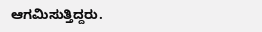ಆಗಮಿಸುತ್ತಿದ್ದರು.